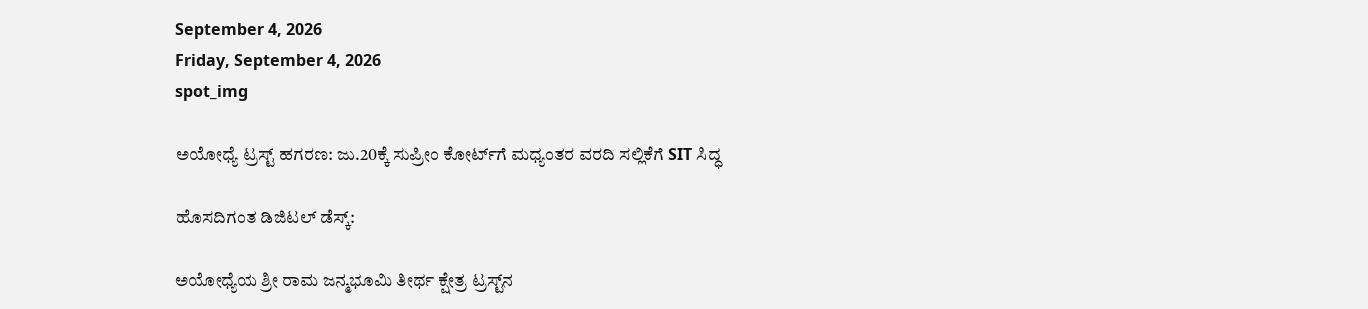September 4, 2026
Friday, September 4, 2026
spot_img

ಅಯೋಧ್ಯೆ ಟ್ರಸ್ಟ್ ಹಗರಣ: ಜು.20ಕ್ಕೆ ಸುಪ್ರೀಂ ಕೋರ್ಟ್‌ಗೆ ಮಧ್ಯಂತರ ವರದಿ ಸಲ್ಲಿಕೆಗೆ SIT ಸಿದ್ಧ

ಹೊಸದಿಗಂತ ಡಿಜಿಟಲ್ ಡೆಸ್ಕ್:

ಅಯೋಧ್ಯೆಯ ಶ್ರೀ ರಾಮ ಜನ್ಮಭೂಮಿ ತೀರ್ಥ ಕ್ಷೇತ್ರ ಟ್ರಸ್ಟ್‌ನ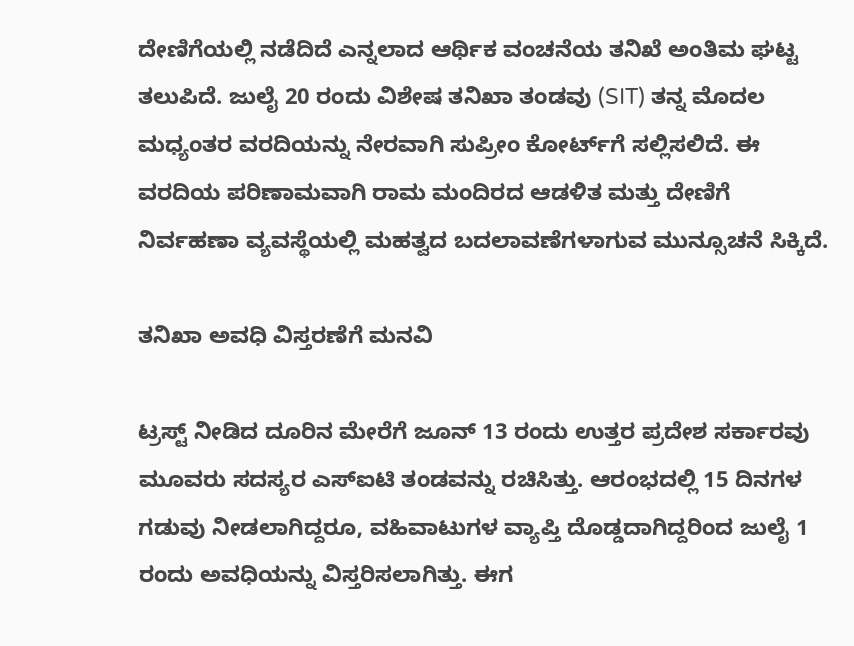ದೇಣಿಗೆಯಲ್ಲಿ ನಡೆದಿದೆ ಎನ್ನಲಾದ ಆರ್ಥಿಕ ವಂಚನೆಯ ತನಿಖೆ ಅಂತಿಮ ಘಟ್ಟ ತಲುಪಿದೆ. ಜುಲೈ 20 ರಂದು ವಿಶೇಷ ತನಿಖಾ ತಂಡವು (SIT) ತನ್ನ ಮೊದಲ ಮಧ್ಯಂತರ ವರದಿಯನ್ನು ನೇರವಾಗಿ ಸುಪ್ರೀಂ ಕೋರ್ಟ್‌ಗೆ ಸಲ್ಲಿಸಲಿದೆ. ಈ ವರದಿಯ ಪರಿಣಾಮವಾಗಿ ರಾಮ ಮಂದಿರದ ಆಡಳಿತ ಮತ್ತು ದೇಣಿಗೆ ನಿರ್ವಹಣಾ ವ್ಯವಸ್ಥೆಯಲ್ಲಿ ಮಹತ್ವದ ಬದಲಾವಣೆಗಳಾಗುವ ಮುನ್ಸೂಚನೆ ಸಿಕ್ಕಿದೆ.

ತನಿಖಾ ಅವಧಿ ವಿಸ್ತರಣೆಗೆ ಮನವಿ

ಟ್ರಸ್ಟ್ ನೀಡಿದ ದೂರಿನ ಮೇರೆಗೆ ಜೂನ್ 13 ರಂದು ಉತ್ತರ ಪ್ರದೇಶ ಸರ್ಕಾರವು ಮೂವರು ಸದಸ್ಯರ ಎಸ್‌ಐಟಿ ತಂಡವನ್ನು ರಚಿಸಿತ್ತು. ಆರಂಭದಲ್ಲಿ 15 ದಿನಗಳ ಗಡುವು ನೀಡಲಾಗಿದ್ದರೂ, ವಹಿವಾಟುಗಳ ವ್ಯಾಪ್ತಿ ದೊಡ್ಡದಾಗಿದ್ದರಿಂದ ಜುಲೈ 1 ರಂದು ಅವಧಿಯನ್ನು ವಿಸ್ತರಿಸಲಾಗಿತ್ತು. ಈಗ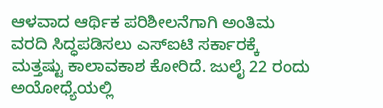ಆಳವಾದ ಆರ್ಥಿಕ ಪರಿಶೀಲನೆಗಾಗಿ ಅಂತಿಮ ವರದಿ ಸಿದ್ಧಪಡಿಸಲು ಎಸ್‌ಐಟಿ ಸರ್ಕಾರಕ್ಕೆ ಮತ್ತಷ್ಟು ಕಾಲಾವಕಾಶ ಕೋರಿದೆ. ಜುಲೈ 22 ರಂದು ಅಯೋಧ್ಯೆಯಲ್ಲಿ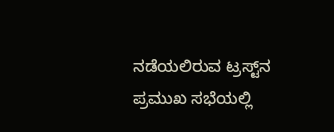ನಡೆಯಲಿರುವ ಟ್ರಸ್ಟ್‌ನ ಪ್ರಮುಖ ಸಭೆಯಲ್ಲಿ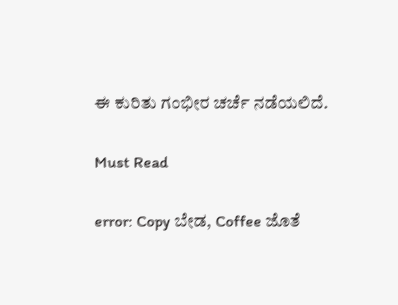ಈ ಕುರಿತು ಗಂಭೀರ ಚರ್ಚೆ ನಡೆಯಲಿದೆ.

Must Read

error: Copy ಬೇಡ, Coffee ಜೊತೆ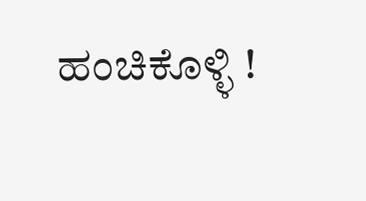ಹಂಚಿಕೊಳ್ಳಿ !